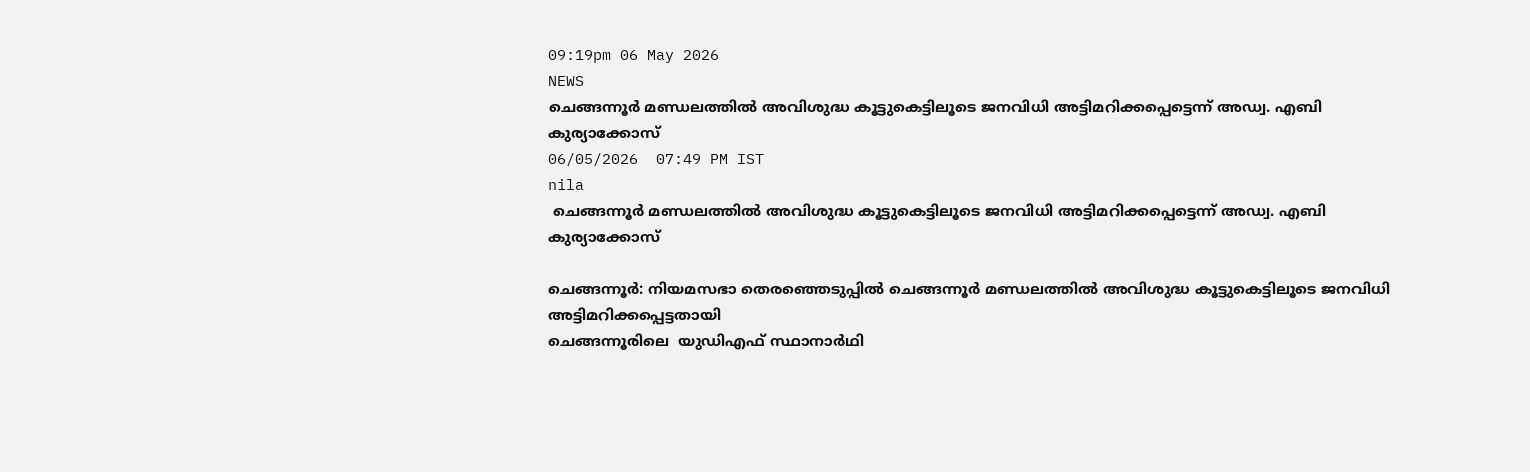09:19pm 06 May 2026
NEWS
ചെങ്ങന്നൂർ മണ്ഡലത്തിൽ അവിശുദ്ധ കൂട്ടുകെട്ടിലൂടെ ജനവിധി അട്ടിമറിക്കപ്പെട്ടെന്ന് അഡ്വ. എബി കുര്യാക്കോസ്
06/05/2026  07:49 PM IST
nila
 ചെങ്ങന്നൂർ മണ്ഡലത്തിൽ അവിശുദ്ധ കൂട്ടുകെട്ടിലൂടെ ജനവിധി അട്ടിമറിക്കപ്പെട്ടെന്ന് അഡ്വ. എബി കുര്യാക്കോസ്

ചെങ്ങന്നൂർ: നിയമസഭാ തെരഞ്ഞെടുപ്പിൽ ചെങ്ങന്നൂർ മണ്ഡലത്തിൽ അവിശുദ്ധ കൂട്ടുകെട്ടിലൂടെ ജനവിധി അട്ടിമറിക്കപ്പെട്ടതായി
ചെങ്ങന്നൂരിലെ  യുഡിഎഫ് സ്ഥാനാർഥി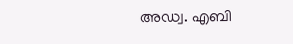അഡ്വ. എബി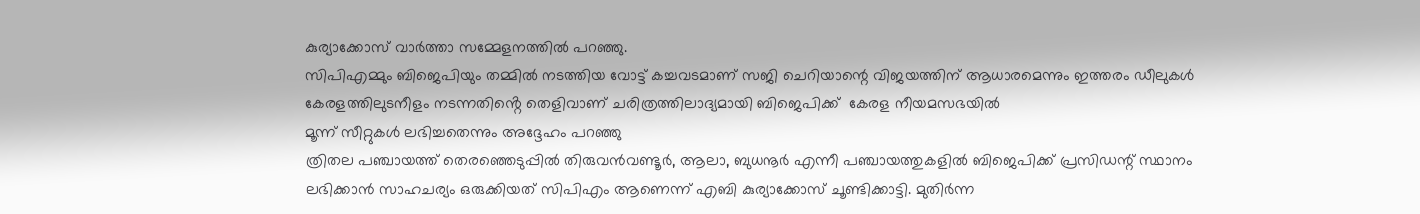കുര്യാക്കോസ് വാർത്താ സമ്മേളനത്തിൽ പറഞ്ഞു.
സിപിഎമ്മും ബിജെപിയും തമ്മിൽ നടത്തിയ വോട്ട് കച്ചവടമാണ് സജി ചെറിയാന്റെ വിജയത്തിന് ആധാരമെന്നും ഇത്തരം ഡീലുകൾ കേരളത്തിലുടനീളം നടന്നതിൻ്റെ തെളിവാണ് ചരിത്രത്തിലാദ്യമായി ബിജെപിക്ക്  കേരള നീയമസഭയിൽ
മൂന്ന് സീറ്റുകൾ ലഭിച്ചതെന്നും അദ്ദേഹം പറഞ്ഞു
ത്രിതല പഞ്ചായത്ത് തെരഞ്ഞെടുപ്പിൽ തിരുവൻവണ്ടൂർ, ആലാ, ബുധനൂർ എന്നീ പഞ്ചായത്തുകളിൽ ബിജെപിക്ക് പ്രസിഡന്റ് സ്ഥാനം ലഭിക്കാൻ സാഹചര്യം ഒരുക്കിയത് സിപിഎം ആണെന്ന് എബി കുര്യാക്കോസ് ചൂണ്ടിക്കാട്ടി. മുതിർന്ന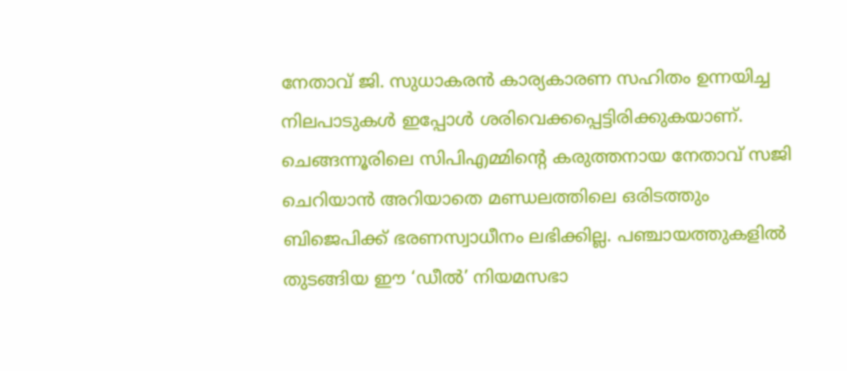നേതാവ് ജി. സുധാകരൻ കാര്യകാരണ സഹിതം ഉന്നയിച്ച നിലപാടുകൾ ഇപ്പോൾ ശരിവെക്കപ്പെട്ടിരിക്കുകയാണ്. ചെങ്ങന്നൂരിലെ സിപിഎമ്മിന്റെ കരുത്തനായ നേതാവ് സജി ചെറിയാൻ അറിയാതെ മണ്ഡലത്തിലെ ഒരിടത്തും ബിജെപിക്ക് ഭരണസ്വാധീനം ലഭിക്കില്ല. പഞ്ചായത്തുകളിൽ തുടങ്ങിയ ഈ ‘ഡീൽ’ നിയമസഭാ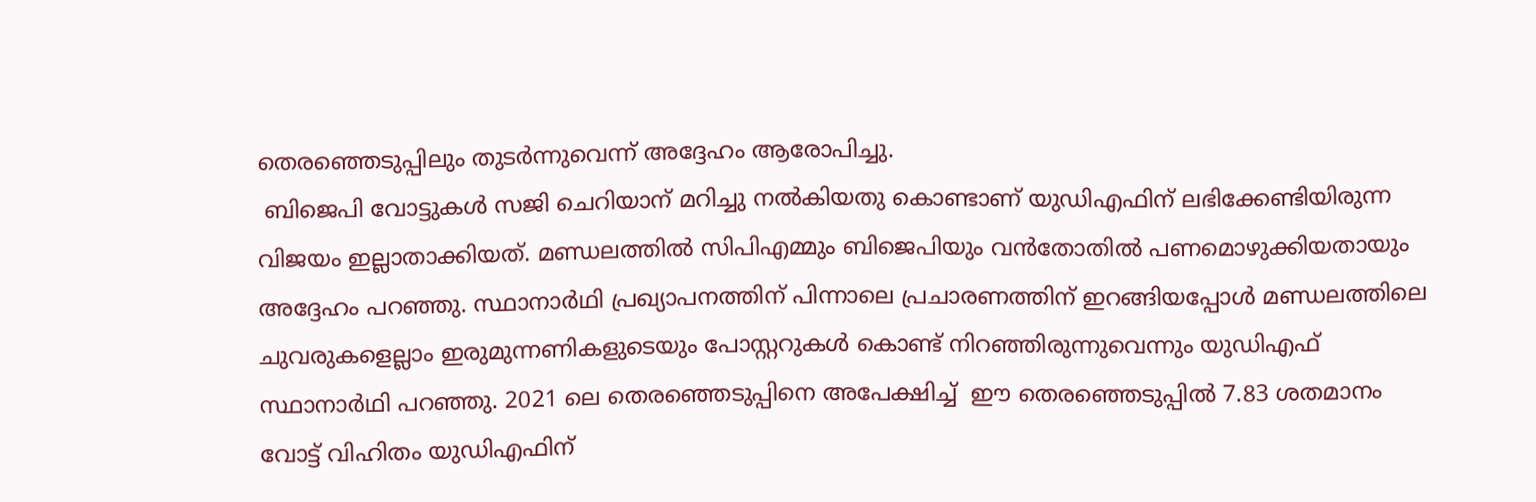തെരഞ്ഞെടുപ്പിലും തുടർന്നുവെന്ന് അദ്ദേഹം ആരോപിച്ചു.
 ബിജെപി വോട്ടുകൾ സജി ചെറിയാന് മറിച്ചു നൽകിയതു കൊണ്ടാണ് യുഡിഎഫിന് ലഭിക്കേണ്ടിയിരുന്ന വിജയം ഇല്ലാതാക്കിയത്. മണ്ഡലത്തിൽ സിപിഎമ്മും ബിജെപിയും വൻതോതിൽ പണമൊഴുക്കിയതായും അദ്ദേഹം പറഞ്ഞു. സ്ഥാനാർഥി പ്രഖ്യാപനത്തിന് പിന്നാലെ പ്രചാരണത്തിന് ഇറങ്ങിയപ്പോൾ മണ്ഡലത്തിലെ ചുവരുകളെല്ലാം ഇരുമുന്നണികളുടെയും പോസ്റ്ററുകൾ കൊണ്ട് നിറഞ്ഞിരുന്നുവെന്നും യുഡിഎഫ് സ്ഥാനാർഥി പറഞ്ഞു. 2021 ലെ തെരഞ്ഞെടുപ്പിനെ അപേക്ഷിച്ച്  ഈ തെരഞ്ഞെടുപ്പിൽ 7.83 ശതമാനം വോട്ട് വിഹിതം യുഡിഎഫിന്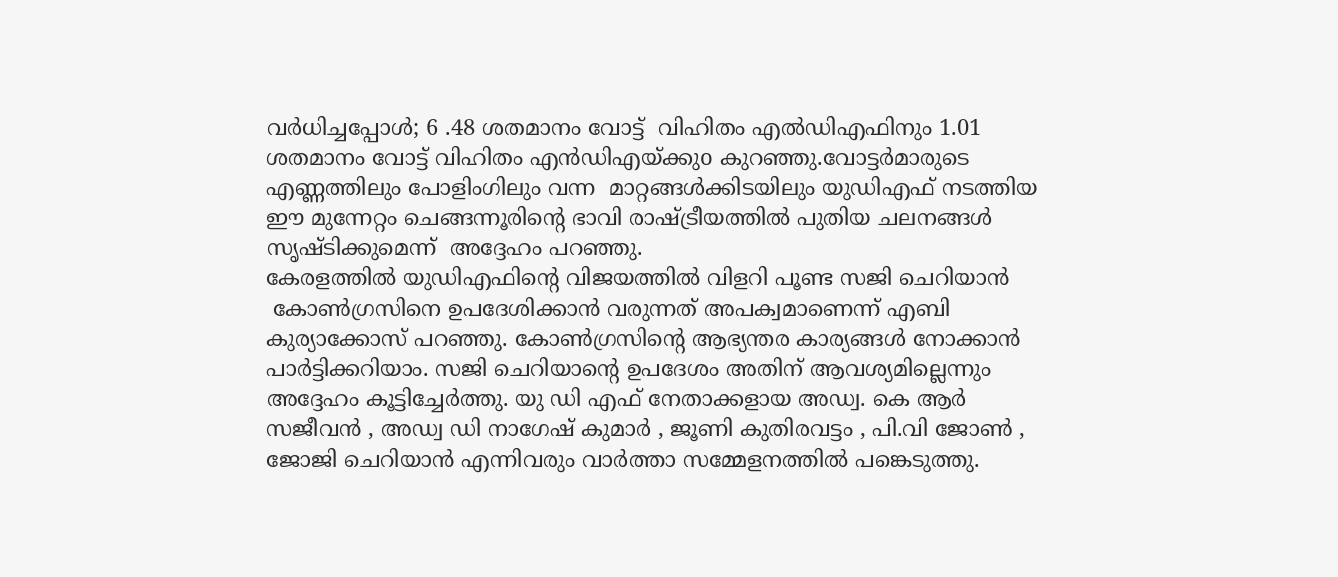വർധിച്ചപ്പോൾ; 6 .48 ശതമാനം വോട്ട്  വിഹിതം എൽഡിഎഫിനും 1.01 ശതമാനം വോട്ട് വിഹിതം എൻഡിഎയ്ക്കുo കുറഞ്ഞു.വോട്ടർമാരുടെ എണ്ണത്തിലും പോളിംഗിലും വന്ന  മാറ്റങ്ങൾക്കിടയിലും യുഡിഎഫ് നടത്തിയ ഈ മുന്നേറ്റം ചെങ്ങന്നൂരിന്റെ ഭാവി രാഷ്ട്രീയത്തിൽ പുതിയ ചലനങ്ങൾ സൃഷ്ടിക്കുമെന്ന്  അദ്ദേഹം പറഞ്ഞു.
കേരളത്തിൽ യുഡിഎഫിൻ്റെ വിജയത്തിൽ വിളറി പൂണ്ട സജി ചെറിയാൻ
 കോൺഗ്രസിനെ ഉപദേശിക്കാൻ വരുന്നത് അപക്വമാണെന്ന് എബി കുര്യാക്കോസ് പറഞ്ഞു. കോൺഗ്രസിന്റെ ആഭ്യന്തര കാര്യങ്ങൾ നോക്കാൻ പാർട്ടിക്കറിയാം. സജി ചെറിയാന്റെ ഉപദേശം അതിന് ആവശ്യമില്ലെന്നും അദ്ദേഹം കൂട്ടിച്ചേർത്തു. യു ഡി എഫ് നേതാക്കളായ അഡ്വ. കെ ആർ സജീവൻ , അഡ്വ ഡി നാഗേഷ് കുമാർ , ജൂണി കുതിരവട്ടം , പി.വി ജോൺ , ജോജി ചെറിയാൻ എന്നിവരും വാർത്താ സമ്മേളനത്തിൽ പങ്കെടുത്തു.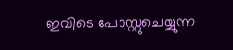ഇവിടെ പോസ്റ്റുചെയ്യുന്ന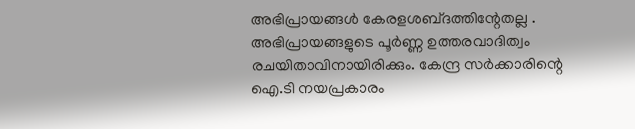അഭിപ്രായങ്ങള്‍ കേരളശബ്‌ദത്തിന്റേതല്ല . അഭിപ്രായങ്ങളുടെ പൂര്‍ണ്ണ ഉത്തരവാദിത്വം രചയിതാവിനായിരിക്കും. കേന്ദ്ര സർക്കാരിന്റെ ഐ.ടി നയപ്രകാരം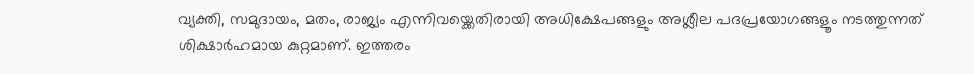വ്യക്തി, സമുദായം, മതം, രാജ്യം എന്നിവയ്ക്കെതിരായി അധിക്ഷേപങ്ങളും അശ്ലീല പദപ്രയോഗങ്ങളൂം നടത്തുന്നത് ശിക്ഷാര്‍ഹമായ കുറ്റമാണ്. ഇത്തരം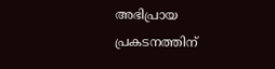അഭിപ്രായ പ്രകടനത്തിന്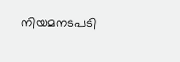നിയമനടപടി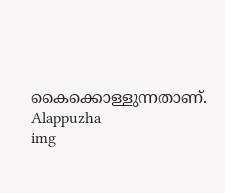കൈക്കൊള്ളുന്നതാണ്.
Alappuzha
img